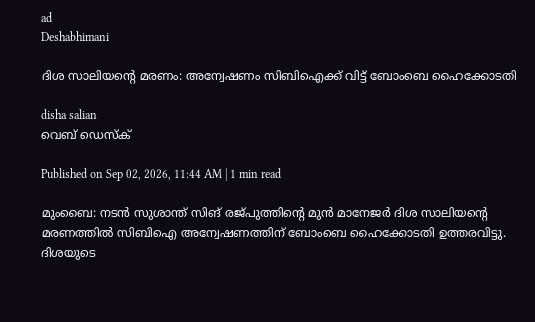ad
Deshabhimani

ദിശ സാലിയന്റെ മരണം: അന്വേഷണം സിബിഐക്ക് വിട്ട് ബോംബെ ഹൈക്കോടതി

disha salian
വെബ് ഡെസ്ക്

Published on Sep 02, 2026, 11:44 AM | 1 min read

മുംബൈ: നടൻ സുശാന്ത് സിങ് രജ്പുത്തിന്റെ മുൻ മാനേജർ ദിശ സാലിയന്റെ മരണത്തിൽ സിബിഐ അന്വേഷണത്തിന് ബോംബെ ഹൈക്കോടതി ഉത്തരവിട്ടു. ദിശയുടെ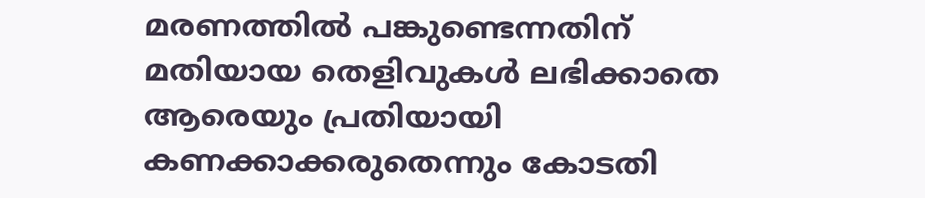മരണത്തിൽ പങ്കുണ്ടെന്നതിന് മതിയായ തെളിവുകൾ ലഭിക്കാതെ ആരെയും പ്രതിയായി കണക്കാക്കരുതെന്നും കോടതി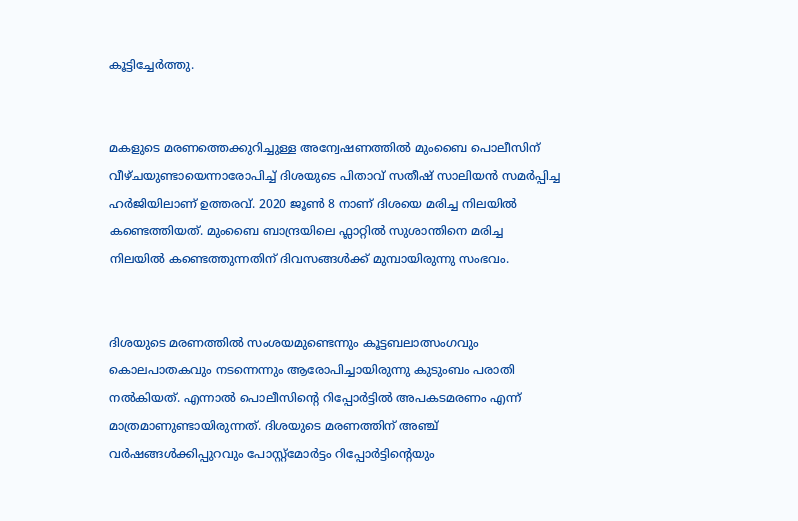കൂട്ടിച്ചേർത്തു.


മകളുടെ മരണത്തെക്കുറിച്ചുള്ള അന്വേഷണത്തിൽ മുംബൈ പൊലീസിന് വീഴ്ചയുണ്ടായെന്നാരോപിച്ച് ദിശയുടെ പിതാവ് സതീഷ് സാലിയൻ സമർപ്പിച്ച ഹർജിയിലാണ് ഉത്തരവ്. 2020 ജൂൺ 8 നാണ് ദിശയെ മരിച്ച നിലയിൽ കണ്ടെത്തിയത്. മുംബൈ ബാന്ദ്രയിലെ ഫ്ലാറ്റിൽ സുശാന്തിനെ മരിച്ച നിലയിൽ കണ്ടെത്തുന്നതിന് ദിവസങ്ങൾക്ക് മുമ്പായിരുന്നു സംഭവം.


ദിശയുടെ മരണത്തിൽ സംശയമുണ്ടെന്നും കൂട്ടബലാത്സംഗവും കൊലപാതകവും നടന്നെന്നും ആരോപിച്ചായിരുന്നു കുടുംബം പരാതി നൽകിയത്. എന്നാൽ പൊലീസിന്റെ റിപ്പോർട്ടിൽ അപകടമരണം എന്ന് മാത്രമാണുണ്ടായിരുന്നത്. ദിശയുടെ മരണത്തിന് അഞ്ച് വർഷങ്ങൾക്കിപ്പുറവും പോസ്റ്റ്‌മോർട്ടം റിപ്പോർട്ടിന്റെയും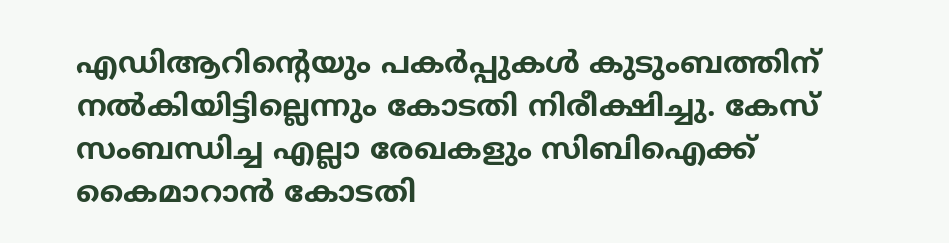എഡിആറിന്റെയും പകർപ്പുകൾ കുടുംബത്തിന് നൽകിയിട്ടില്ലെന്നും കോടതി നിരീക്ഷിച്ചു. കേസ് സംബന്ധിച്ച എല്ലാ രേഖകളും സിബിഐക്ക് കൈമാറാൻ കോടതി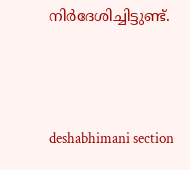നിർദേശിച്ചിട്ടുണ്ട്.





deshabhimani section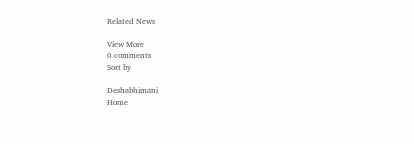Related News

View More
0 comments
Sort by

Deshabhimani
Home